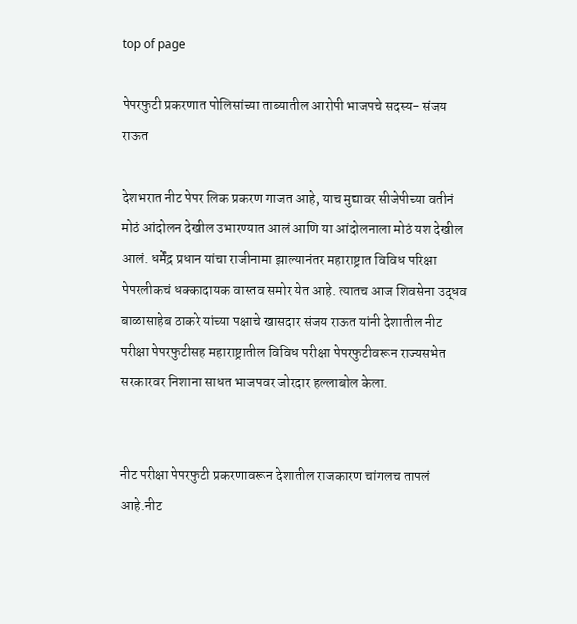top of page

पेपरफुटी प्रकरणात पोलिसांच्या ताब्यातील आरोपी भाजपचे सदस्य- संजय राऊत

देशभरात नीट पेपर लिक प्रकरण गाजत आहे, याच मुद्यावर सीजेपीच्या वतीनं मोठं आंदोलन देखील उभारण्यात आलं आणि या आंदोलनाला मोठं यश देखील आलं. धर्मेंद्र प्रधान यांचा राजीनामा झाल्यानंतर महाराष्ट्रात विविध परिक्षा पेपरलीकचं धक्कादायक वास्तव समोर येत आहे. त्यातच आज शिवसेना उद्धव बाळासाहेब ठाकरे यांच्या पक्षाचे खासदार संजय राऊत यांनी देशातील नीट परीक्षा पेपरफुटीसह महाराष्ट्रातील विविध परीक्षा पेपरफुटीवरून राज्यसभेत सरकारवर निशाना साधत भाजपवर जोरदार हल्लाबोल केला.


नीट परीक्षा पेपरफुटी प्रकरणावरून देशातील राजकारण चांगलच तापलं आहे.नीट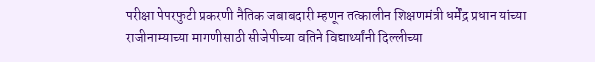परीक्षा पेपरफुटी प्रकरणी नैतिक जबाबदारी म्हणून तत्कालीन शिक्षणमंत्री धर्मेंद्र प्रधान यांच्या राजीनाम्याच्या मागणीसाठी सीजेपीच्या वतिने विद्यार्थ्यांनी दिल्लीच्या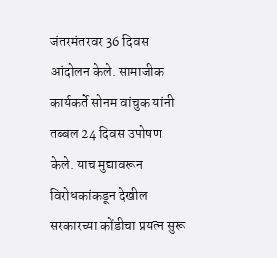जंतरमंतरवर 36 दिवस आंदोलन केले. सामाजीक कार्यकर्ते सोनम वांचुक यांनी तब्बल 24 दिवस उपोषण केले. याच मुद्यावरून विरोधकांकडून देखील सरकारच्या कोंडीचा प्रयत्न सुरू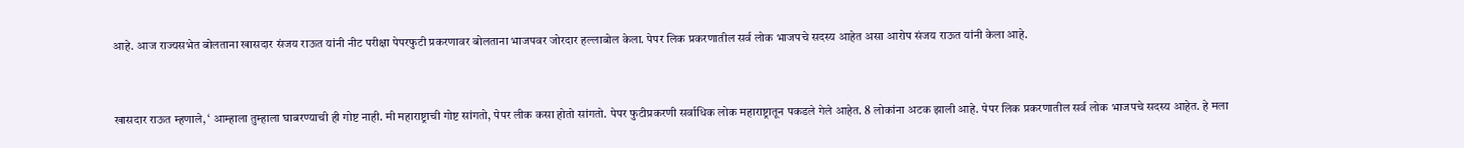आहे. आज राज्यसभेत बोलताना खासदार संजय राऊत यांनी नीट परीक्षा पेपरफुटी प्रकरणावर बोलताना भाजपवर जोरदार हल्लाबोल केला. पेपर लिक प्रकरणातील सर्व लोक भाजपचे सदस्य आहेत असा आरोप संजय राऊत यांनी केला आहे.


खासदार राऊत म्हणाले, ‘ आम्हाला तुम्हाला घाबरण्याची ही गोष्ट नाही. मी महाराष्ट्राची गोष्ट सांगतो, पेपर लीक कसा होतो सांगतो. पेपर फुटीप्रकरणी सर्वाधिक लोक महाराष्ट्रातून पकडले गेले आहेत. 8 लोकांना अटक झाली आहे. पेपर लिक प्रकरणातील सर्व लोक भाजपचे सदस्य आहेत. हे मला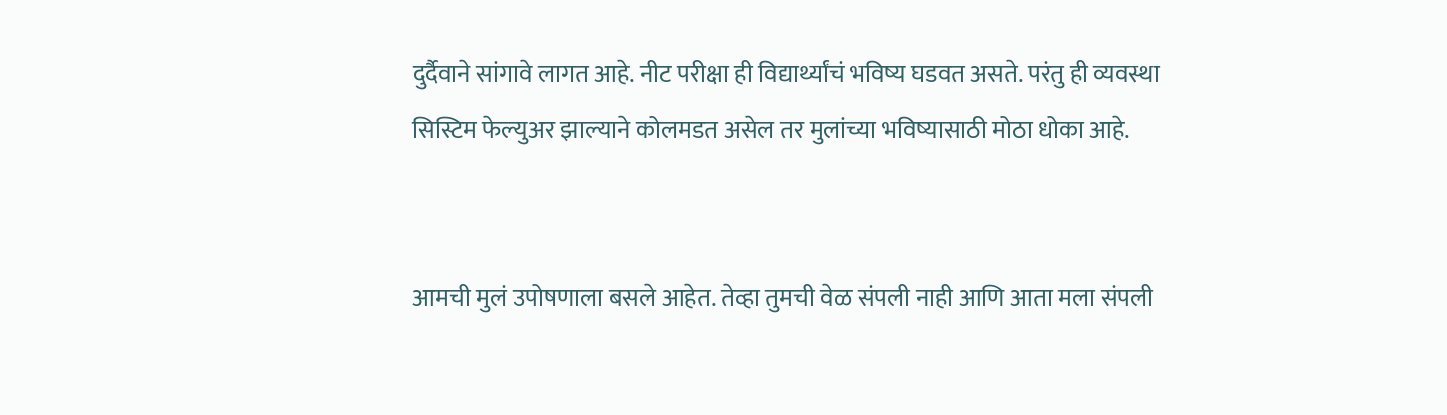दुर्दैवाने सांगावे लागत आहे. नीट परीक्षा ही विद्यार्थ्यांचं भविष्य घडवत असते. परंतु ही व्यवस्था सिस्टिम फेल्युअर झाल्याने कोलमडत असेल तर मुलांच्या भविष्यासाठी मोठा धोका आहे.


आमची मुलं उपोषणाला बसले आहेत. तेव्हा तुमची वेळ संपली नाही आणि आता मला संपली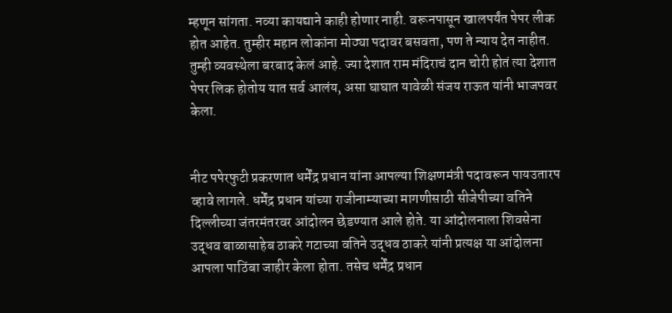म्हणून सांगता. नव्या कायद्याने काही होणार नाही. वरूनपासून खालपर्यंत पेपर लीक होत आहेत. तुम्हीर महान लोकांना मोठ्या पदावर बसवता, पण ते न्याय देत नाहीत. तुम्ही व्यवस्थेला बरबाद केलं आहे. ज्या देशात राम मंदिराचं दान चोरी होतं त्या देशात पेपर लिक होतोय यात सर्व आलंय, असा घाघात यावेळी संजय राऊत यांनी भाजपवर केला.


नीट पपेरफुटी प्रकरणात धर्मेंद्र प्रधान यांना आपल्या शिक्षणमंत्री पदावरून पायउतारप व्हावे लागले. धर्मेंद्र प्रधान यांच्या राजीनाम्याच्या मागणीसाठी सीजेपीच्या वतिने दिल्लीच्या जंतरमंतरवर आंदोलन छेडण्यात आले होते. या आंदोलनाला शिवसेना उद्धव बाळासाहेब ठाकरे गटाच्या वतिने उद्धव ठाकरे यांनी प्रत्यक्ष या आंदोलना आपला पाठिंबा जाहीर केला होता. तसेच धर्मेंद्र प्रधान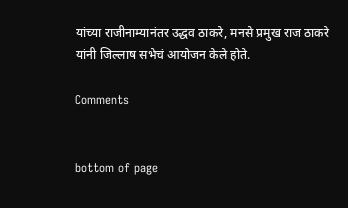यांच्या राजीनाम्यानंतर उद्धव ठाकरे, मनसे प्रमुख राज ठाकरे यांनी जिल्लाष सभेचं आयोजन केले होते.

Comments


bottom of page